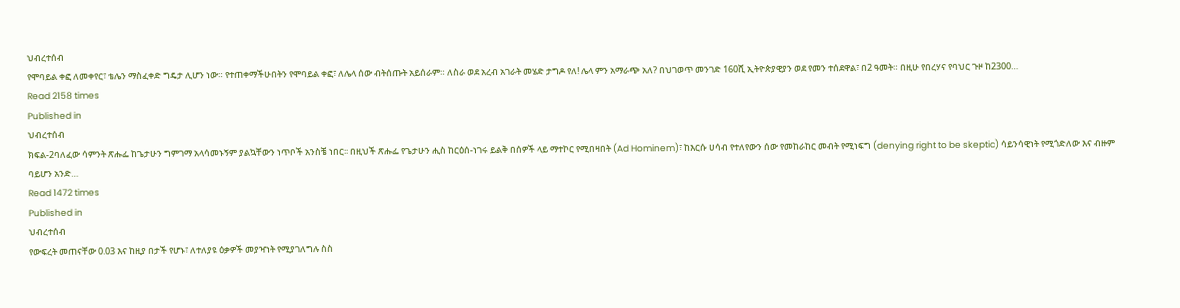ህብረተሰብ
የሞባይል ቀፎ ለመቀየር፣ ቴሌን ማስፈቀድ ግዴታ ሊሆን ነው። የተጠቀማችሁበትን የሞባይል ቀፎ፣ ለሌላ ሰው ብትሰጡት አይሰራም። ለስራ ወደ አረብ አገራት መሄድ ታግዶ የለ! ሌላ ምን አማራጭ አለ? በህገወጥ መንገድ 160ሺ ኢትዮጵያዊያን ወደ የመን ተሰደዋል፣ በ2 ዓመት። በዚሁ የበረሃና የባህር ጉዞ ከ2300…
Read 2158 times
Published in
ህብረተሰብ
ክፍል-2ባለፈው ሳምንት ጽሑፌ ከጌታሁን ግምገማ አላሳመኑኝም ያልኳቸውን ነጥቦች አንስቼ ነበር፡፡ በዚህች ጽሑፌ የጌታሁን ሒስ ከርዕሰ-ነገሩ ይልቅ በሰዎች ላይ ማተኮር የሚበዛበት (Ad Hominem)፣ ከእርሱ ሀሳብ የተለየውን ሰው የመከራከር መብት የሚነፍግ (denying right to be skeptic) ሳይንሳዊነት የሚጎድለው እና ብዙም ባይሆን አንድ…
Read 1472 times
Published in
ህብረተሰብ
የውፍረት መጠናቸው 0.03 እና ከዚያ በታች የሆኑ፣ ለተለያዩ ዕቃዎች መያዣነት የሚያገለግሉ ስስ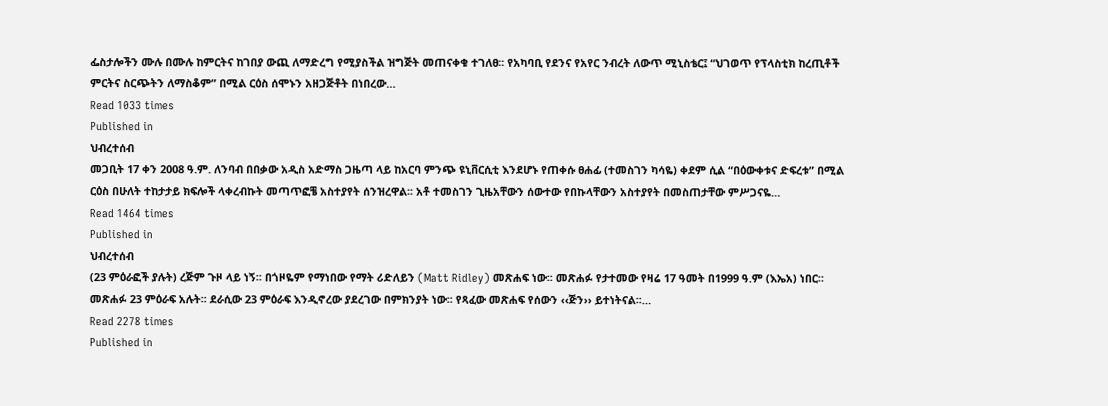ፌስታሎችን ሙሉ በሙሉ ከምርትና ከገበያ ውጪ ለማድረግ የሚያስችል ዝግጅት መጠናቀቁ ተገለፀ፡፡ የአካባቢ የደንና የአየር ንብረት ለውጥ ሚኒስቴር፤ “ህገወጥ የፕላስቲክ ከረጢቶች ምርትና ስርጭትን ለማስቆም” በሚል ርዕስ ሰሞኑን አዘጋጅቶት በነበረው…
Read 1033 times
Published in
ህብረተሰብ
መጋቢት 17 ቀን 2008 ዓ.ም. ለንባብ በበቃው አዲስ አድማስ ጋዜጣ ላይ ከአርባ ምንጭ ዩኒቨርሲቲ እንደሆኑ የጠቀሱ ፀሐፊ (ተመስገን ካሳዬ) ቀደም ሲል “በዕውቀቱና ድፍረቱ” በሚል ርዕስ በሁለት ተከታታይ ክፍሎች ላቀረብኩት መጣጥፎቼ አስተያየት ሰንዝረዋል፡፡ አቶ ተመስገን ጊዜአቸውን ሰውተው የበኩላቸውን አስተያየት በመስጠታቸው ምሥጋናዬ…
Read 1464 times
Published in
ህብረተሰብ
(23 ምዕራፎች ያሉት) ረጅም ጉዞ ላይ ነኝ፡፡ በጎዞዬም የማነበው የማት ሪድለይን (Matt Ridley) መጽሐፍ ነው፡፡ መጽሐፉ የታተመው የዛሬ 17 ዓመት በ1999 ዓ.ም (እኤአ) ነበር። መጽሐፉ 23 ምዕራፍ አሉት፡፡ ደራሲው 23 ምዕራፍ እንዲኖረው ያደረገው በምክንያት ነው፡፡ የጻፈው መጽሐፍ የሰውን ‹‹ጅን›› ይተነትናል፡፡…
Read 2278 times
Published in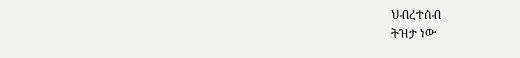ህብረተሰብ
ትዝታ ነው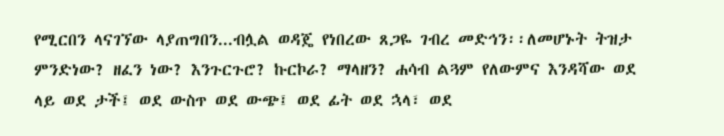የሚርበን ላናገኘው ላያጠግበን...ብሏል ወዳጄ የነበረው ጸጋዬ ገብረ መድኅን፡፡ለመሆኑት ትዝታ ምንድነው? ዘፈን ነው? እንጉርጉሮ? ኩርኮራ? ማላዘን? ሐሳብ ልጓም የለውምና እንዳሻው ወደ ላይ ወደ ታች፤ ወደ ውስጥ ወደ ውጭ፤ ወደ ፊት ወደ ኋላ፣ ወደ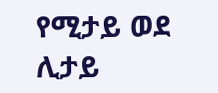የሚታይ ወደ ሊታይ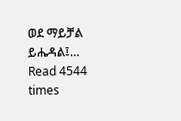ወደ ማይቻል ይሔዳል፤…
Read 4544 times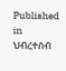Published in
ህብረተሰብ